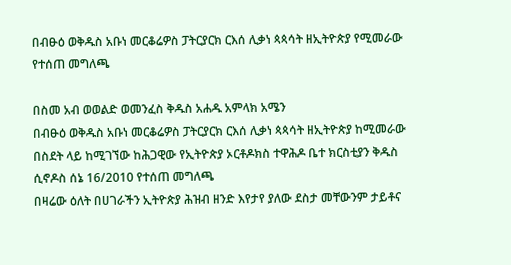በብፁዕ ወቅዱስ አቡነ መርቆሬዎስ ፓትርያርክ ርእሰ ሊቃነ ጳጳሳት ዘኢትዮጵያ የሚመራው የተሰጠ መግለጫ

በስመ አብ ወወልድ ወመንፈስ ቅዱስ አሐዱ አምላክ አሜን
በብፁዕ ወቅዱስ አቡነ መርቆሬዎስ ፓትርያርክ ርእሰ ሊቃነ ጳጳሳት ዘኢትዮጵያ ከሚመራው በስደት ላይ ከሚገኘው ከሕጋዊው የኢትዮጵያ ኦርቶዶክስ ተዋሕዶ ቤተ ክርስቲያን ቅዱስ ሲኖዶስ ሰኔ 16/2010 የተሰጠ መግለጫ
በዛሬው ዕለት በሀገራችን ኢትዮጵያ ሕዝብ ዘንድ እየታየ ያለው ደስታ መቸውንም ታይቶና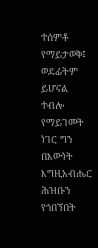ተሰምቶ የማይታወቅ፤ ወደፊትም ይሆናል ተብሎ የማይገመት ነገር ግን በእውነት እግዚአብሔር ሕዝቡን የጎበኘበት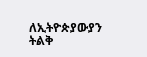ለኢትዮጵያውያን ትልቅ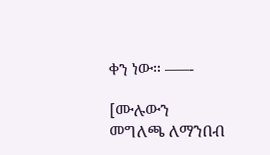ቀን ነው። –—-

[ሙሉውን መግለጫ ለማንበብ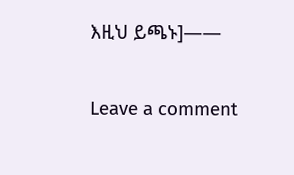እዚህ ይጫኑ]——

Leave a comment